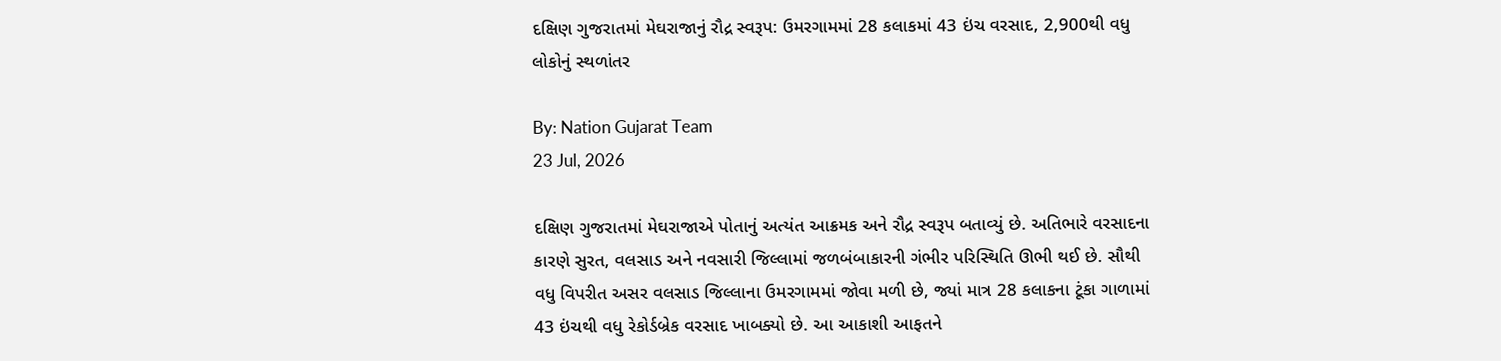દક્ષિણ ગુજરાતમાં મેઘરાજાનું રૌદ્ર સ્વરૂપ: ઉમરગામમાં 28 કલાકમાં 43 ઇંચ વરસાદ, 2,900થી વધુ લોકોનું સ્થળાંતર

By: Nation Gujarat Team
23 Jul, 2026

દક્ષિણ ગુજરાતમાં મેઘરાજાએ પોતાનું અત્યંત આક્રમક અને રૌદ્ર સ્વરૂપ બતાવ્યું છે. અતિભારે વરસાદના કારણે સુરત, વલસાડ અને નવસારી જિલ્લામાં જળબંબાકારની ગંભીર પરિસ્થિતિ ઊભી થઈ છે. સૌથી વધુ વિપરીત અસર વલસાડ જિલ્લાના ઉમરગામમાં જોવા મળી છે, જ્યાં માત્ર 28 કલાકના ટૂંકા ગાળામાં 43 ઇંચથી વધુ રેકોર્ડબ્રેક વરસાદ ખાબક્યો છે. આ આકાશી આફતને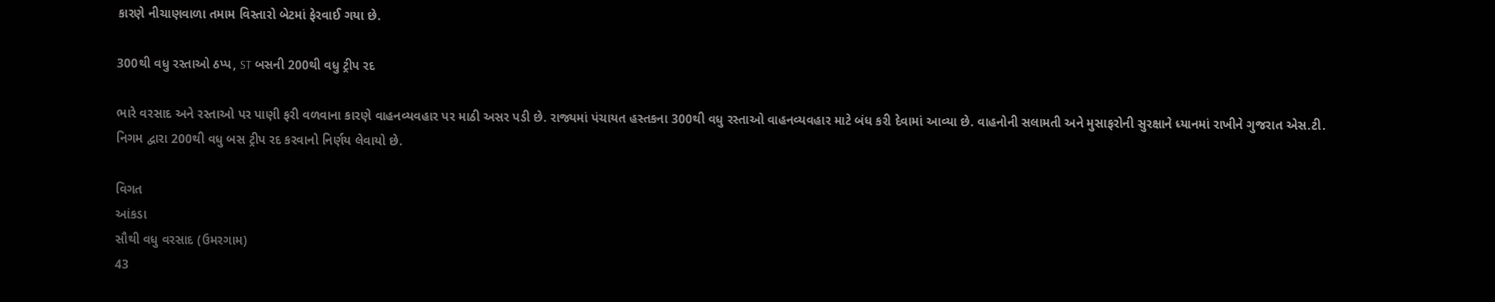કારણે નીચાણવાળા તમામ વિસ્તારો બેટમાં ફેરવાઈ ગયા છે.

300થી વધુ રસ્તાઓ ઠપ્પ, ST બસની 200થી વધુ ટ્રીપ રદ

ભારે વરસાદ અને રસ્તાઓ પર પાણી ફરી વળવાના કારણે વાહનવ્યવહાર પર માઠી અસર પડી છે. રાજ્યમાં પંચાયત હસ્તકના 300થી વધુ રસ્તાઓ વાહનવ્યવહાર માટે બંધ કરી દેવામાં આવ્યા છે. વાહનોની સલામતી અને મુસાફરોની સુરક્ષાને ધ્યાનમાં રાખીને ગુજરાત એસ.ટી. નિગમ દ્વારા 200થી વધુ બસ ટ્રીપ રદ કરવાનો નિર્ણય લેવાયો છે.

વિગત
આંકડા
સૌથી વધુ વરસાદ (ઉમરગામ)
43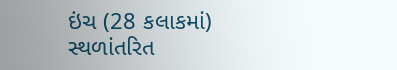ઇંચ (28 કલાકમાં)
સ્થળાંતરિત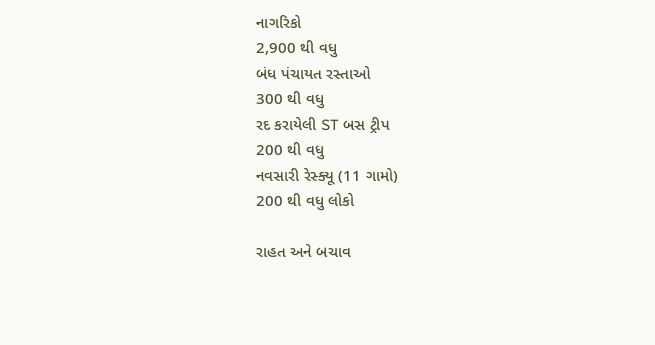નાગરિકો
2,900 થી વધુ
બંધ પંચાયત રસ્તાઓ
300 થી વધુ
રદ કરાયેલી ST બસ ટ્રીપ
200 થી વધુ
નવસારી રેસ્ક્યૂ (11 ગામો)
200 થી વધુ લોકો

રાહત અને બચાવ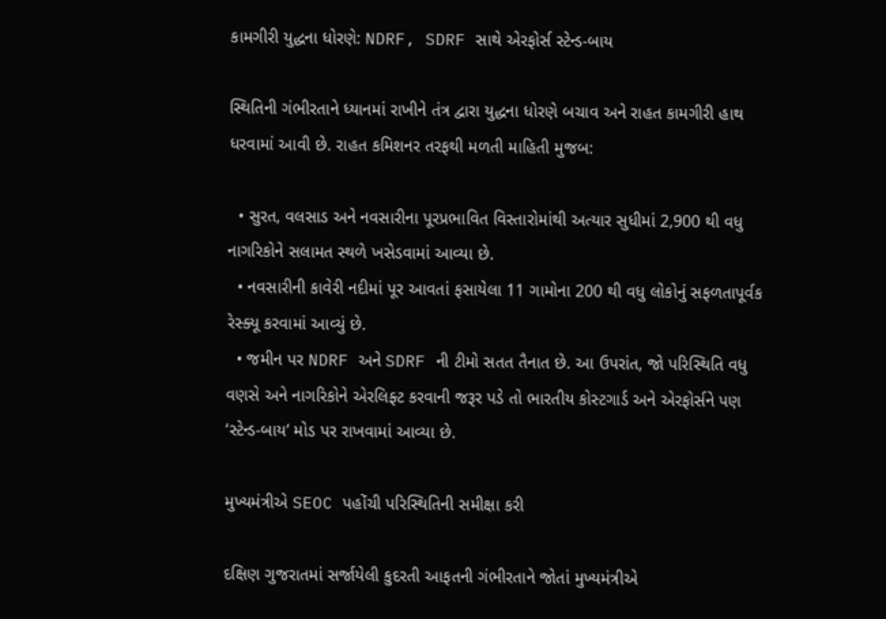કામગીરી યુદ્ધના ધોરણે: NDRF, SDRF સાથે એરફોર્સ સ્ટેન્ડ-બાય

સ્થિતિની ગંભીરતાને ધ્યાનમાં રાખીને તંત્ર દ્વારા યુદ્ધના ધોરણે બચાવ અને રાહત કામગીરી હાથ ધરવામાં આવી છે. રાહત કમિશનર તરફથી મળતી માહિતી મુજબ:

  • સુરત, વલસાડ અને નવસારીના પૂરપ્રભાવિત વિસ્તારોમાંથી અત્યાર સુધીમાં 2,900 થી વધુ નાગરિકોને સલામત સ્થળે ખસેડવામાં આવ્યા છે.
  • નવસારીની કાવેરી નદીમાં પૂર આવતાં ફસાયેલા 11 ગામોના 200 થી વધુ લોકોનું સફળતાપૂર્વક રેસ્ક્યૂ કરવામાં આવ્યું છે.
  • જમીન પર NDRF અને SDRF ની ટીમો સતત તૈનાત છે. આ ઉપરાંત, જો પરિસ્થિતિ વધુ વણસે અને નાગરિકોને એરલિફ્ટ કરવાની જરૂર પડે તો ભારતીય કોસ્ટગાર્ડ અને એરફોર્સને પણ ‘સ્ટેન્ડ-બાય’ મોડ પર રાખવામાં આવ્યા છે.

મુખ્યમંત્રીએ SEOC પહોંચી પરિસ્થિતિની સમીક્ષા કરી

દક્ષિણ ગુજરાતમાં સર્જાયેલી કુદરતી આફતની ગંભીરતાને જોતાં મુખ્યમંત્રીએ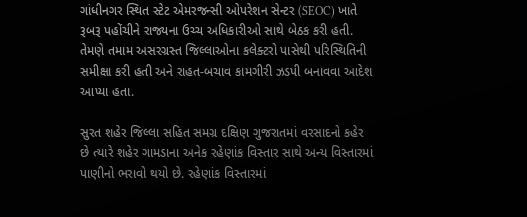ગાંધીનગર સ્થિત સ્ટેટ એમરજન્સી ઓપરેશન સેન્ટર (SEOC) ખાતે રૂબરૂ પહોંચીને રાજ્યના ઉચ્ચ અધિકારીઓ સાથે બેઠક કરી હતી. તેમણે તમામ અસરગ્રસ્ત જિલ્લાઓના કલેક્ટરો પાસેથી પરિસ્થિતિની સમીક્ષા કરી હતી અને રાહત-બચાવ કામગીરી ઝડપી બનાવવા આદેશ આપ્યા હતા.

સુરત શહેર જિલ્લા સહિત સમગ્ર દક્ષિણ ગુજરાતમાં વરસાદનો કહેર છે ત્યારે શહેર ગામડાના અનેક રહેણાંક વિસ્તાર સાથે અન્ય વિસ્તારમાં પાણીનો ભરાવો થયો છે. રહેણાંક વિસ્તારમાં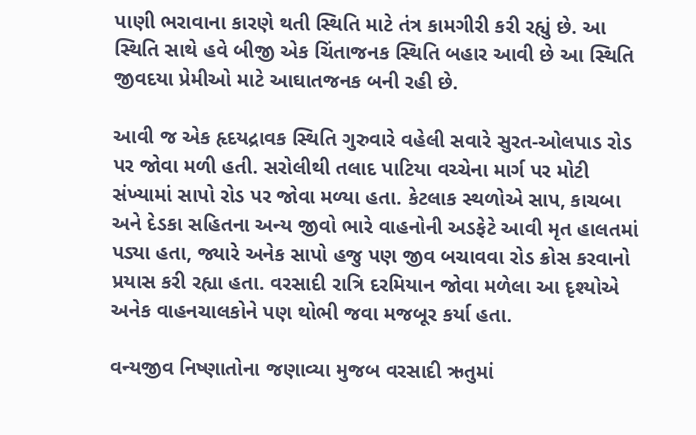પાણી ભરાવાના કારણે થતી સ્થિતિ માટે તંત્ર કામગીરી કરી રહ્યું છે. આ સ્થિતિ સાથે હવે બીજી એક ચિંતાજનક સ્થિતિ બહાર આવી છે આ સ્થિતિ જીવદયા પ્રેમીઓ માટે આઘાતજનક બની રહી છે.

આવી જ એક હૃદયદ્રાવક સ્થિતિ ગુરુવારે વહેલી સવારે સુરત-ઓલપાડ રોડ પર જોવા મળી હતી. સરોલીથી તલાદ પાટિયા વચ્ચેના માર્ગ પર મોટી સંખ્યામાં સાપો રોડ પર જોવા મળ્યા હતા. કેટલાક સ્થળોએ સાપ, કાચબા અને દેડકા સહિતના અન્ય જીવો ભારે વાહનોની અડફેટે આવી મૃત હાલતમાં પડ્યા હતા, જ્યારે અનેક સાપો હજુ પણ જીવ બચાવવા રોડ ક્રોસ કરવાનો પ્રયાસ કરી રહ્યા હતા. વરસાદી રાત્રિ દરમિયાન જોવા મળેલા આ દૃશ્યોએ અનેક વાહનચાલકોને પણ થોભી જવા મજબૂર કર્યા હતા.

વન્યજીવ નિષ્ણાતોના જણાવ્યા મુજબ વરસાદી ઋતુમાં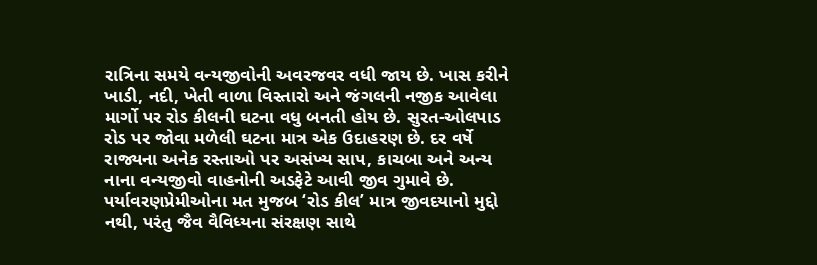રાત્રિના સમયે વન્યજીવોની અવરજવર વધી જાય છે. ખાસ કરીને ખાડી, નદી, ખેતી વાળા વિસ્તારો અને જંગલની નજીક આવેલા માર્ગો પર રોડ કીલની ઘટના વધુ બનતી હોય છે. સુરત-ઓલપાડ રોડ પર જોવા મળેલી ઘટના માત્ર એક ઉદાહરણ છે. દર વર્ષે રાજ્યના અનેક રસ્તાઓ પર અસંખ્ય સાપ, કાચબા અને અન્ય નાના વન્યજીવો વાહનોની અડફેટે આવી જીવ ગુમાવે છે. પર્યાવરણપ્રેમીઓના મત મુજબ ‘રોડ કીલ’ માત્ર જીવદયાનો મુદ્દો નથી, પરંતુ જૈવ વૈવિધ્યના સંરક્ષણ સાથે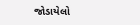જોડાયેલો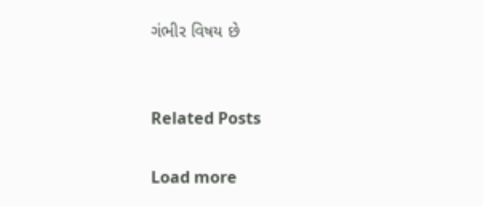ગંભીર વિષય છે


Related Posts

Load more